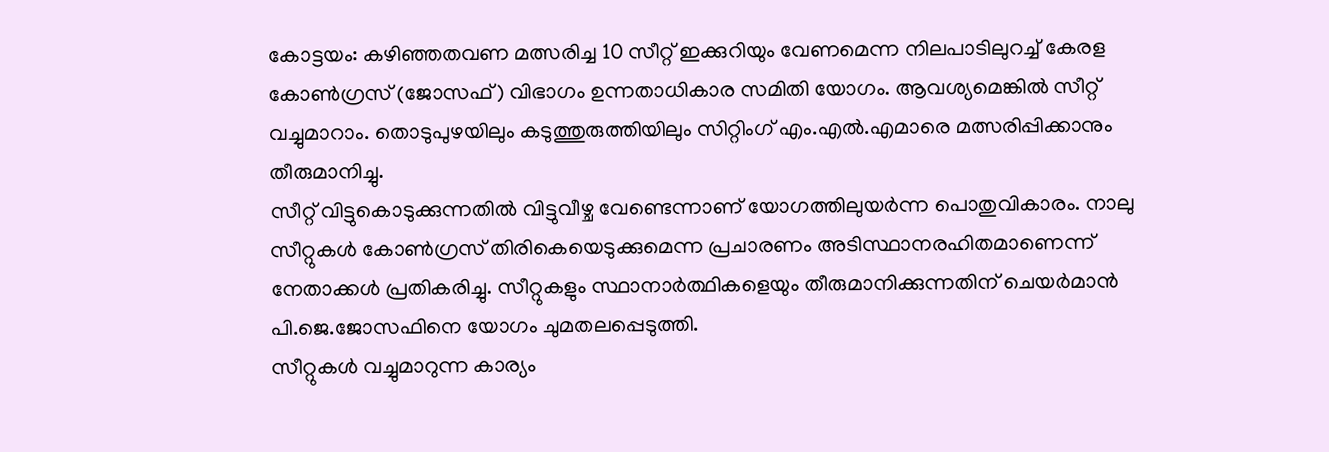കോട്ടയം: കഴിഞ്ഞതവണ മത്സരിച്ച 10 സീറ്റ് ഇക്കുറിയും വേണമെന്ന നിലപാടിലുറച്ച് കേരള കോൺഗ്രസ് (ജോസഫ്) വിഭാഗം ഉന്നതാധികാര സമിതി യോഗം. ആവശ്യമെങ്കിൽ സീറ്റ് വച്ചുമാറാം. തൊടുപുഴയിലും കടുത്തുരുത്തിയിലും സിറ്റിംഗ് എം.എൽ.എമാരെ മത്സരിപ്പിക്കാനും തീരുമാനിച്ചു.
സീറ്റ് വിട്ടുകൊടുക്കുന്നതിൽ വിട്ടുവീഴ്ച വേണ്ടെന്നാണ് യോഗത്തിലുയർന്ന പൊതുവികാരം. നാലു സീറ്റുകൾ കോൺഗ്രസ് തിരികെയെടുക്കുമെന്ന പ്രചാരണം അടിസ്ഥാനരഹിതമാണെന്ന് നേതാക്കൾ പ്രതികരിച്ചു. സീറ്റുകളും സ്ഥാനാർത്ഥികളെയും തീരുമാനിക്കുന്നതിന് ചെയർമാൻ പി.ജെ.ജോസഫിനെ യോഗം ചുമതലപ്പെടുത്തി.
സീറ്റുകൾ വച്ചുമാറുന്ന കാര്യം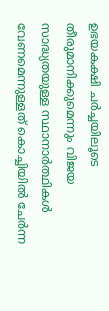ഉഭയകക്ഷി ചർച്ചയിലൂടെ തീരുമാനിക്കുമെന്നും വിജയ സാദ്ധ്യതയുള്ള സ്ഥാനാർത്ഥികൾ വേണമെന്നുള്ളത് കൊച്ചിയിൽ ചേർന്ന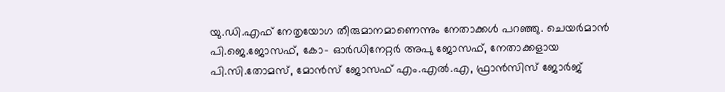യു.ഡി.എഫ് നേതൃയോഗ തീരുമാനമാണെന്നും നേതാക്കൾ പറഞ്ഞു. ചെയർമാൻ പി.ജെ.ജോസഫ്, കോ- ഓർഡിനേറ്റർ അപു ജോസഫ്, നേതാക്കളായ പി.സി.തോമസ്, മോൻസ് ജോസഫ് എം.എൽ.എ, ഫ്രാൻസിസ് ജോർജ്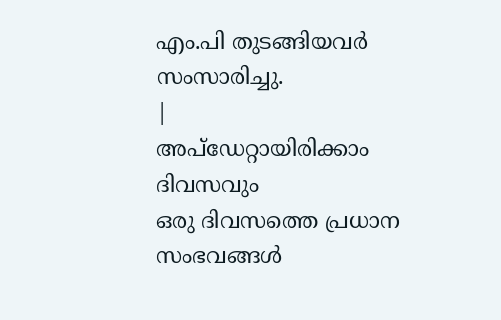എം.പി തുടങ്ങിയവർ സംസാരിച്ചു.
|
അപ്ഡേറ്റായിരിക്കാം ദിവസവും
ഒരു ദിവസത്തെ പ്രധാന സംഭവങ്ങൾ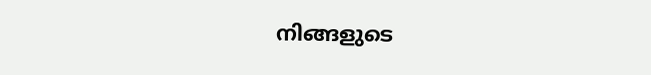നിങ്ങളുടെ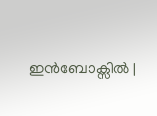ഇൻബോക്സിൽ |